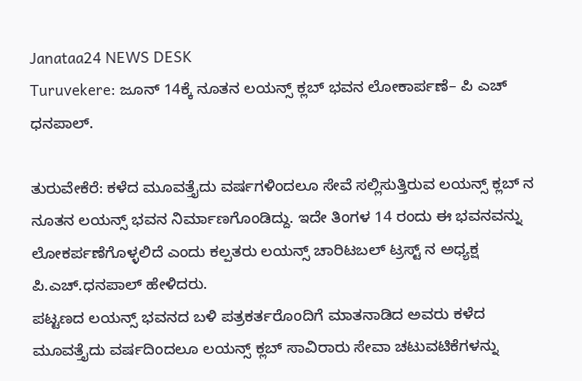Janataa24 NEWS DESK
Turuvekere: ಜೂನ್ 14ಕ್ಕೆ ನೂತನ ಲಯನ್ಸ್ ಕ್ಲಬ್ ಭವನ ಲೋಕಾರ್ಪಣೆ– ಪಿ ಎಚ್ ಧನಪಾಲ್.

ತುರುವೇಕೆರೆ: ಕಳೆದ ಮೂವತ್ತೈದು ವರ್ಷಗಳಿಂದಲೂ ಸೇವೆ ಸಲ್ಲಿಸುತ್ತಿರುವ ಲಯನ್ಸ್ ಕ್ಲಬ್ ನ ನೂತನ ಲಯನ್ಸ್ ಭವನ ನಿರ್ಮಾಣಗೊಂಡಿದ್ದು. ಇದೇ ತಿಂಗಳ 14 ರಂದು ಈ ಭವನವನ್ನು ಲೋಕರ್ಪಣೆಗೊಳ್ಳಲಿದೆ ಎಂದು ಕಲ್ಪತರು ಲಯನ್ಸ್ ಚಾರಿಟಬಲ್ ಟ್ರಸ್ಟ್ ನ ಅಧ್ಯಕ್ಷ ಪಿ.ಎಚ್.ಧನಪಾಲ್ ಹೇಳಿದರು.
ಪಟ್ಟಣದ ಲಯನ್ಸ್ ಭವನದ ಬಳಿ ಪತ್ರಕರ್ತರೊಂದಿಗೆ ಮಾತನಾಡಿದ ಅವರು ಕಳೆದ ಮೂವತ್ತೈದು ವರ್ಷದಿಂದಲೂ ಲಯನ್ಸ್ ಕ್ಲಬ್ ಸಾವಿರಾರು ಸೇವಾ ಚಟುವಟಿಕೆಗಳನ್ನು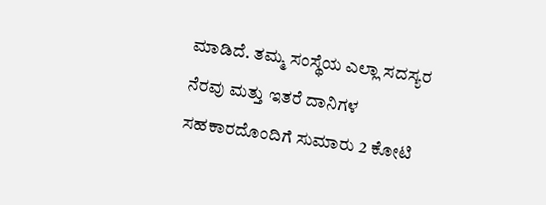ಮಾಡಿದೆ. ತಮ್ಮ ಸಂಸ್ಥೆಯ ಎಲ್ಲಾ ಸದಸ್ಯರ ನೆರವು ಮತ್ತು ಇತರೆ ದಾನಿಗಳ ಸಹಕಾರದೊಂದಿಗೆ ಸುಮಾರು 2 ಕೋಟಿ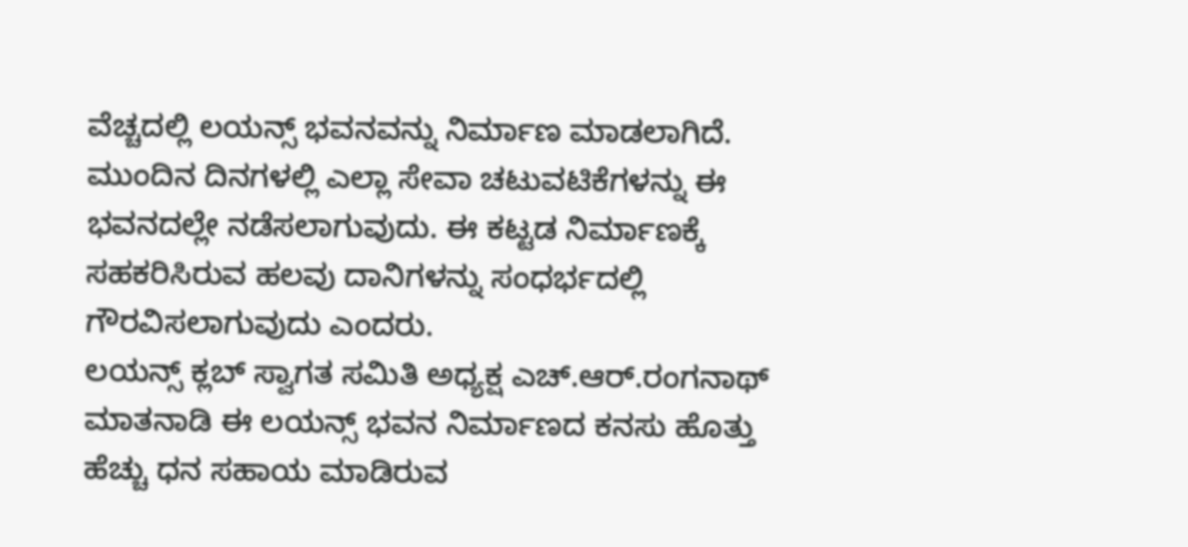ವೆಚ್ಚದಲ್ಲಿ ಲಯನ್ಸ್ ಭವನವನ್ನು ನಿರ್ಮಾಣ ಮಾಡಲಾಗಿದೆ. ಮುಂದಿನ ದಿನಗಳಲ್ಲಿ ಎಲ್ಲಾ ಸೇವಾ ಚಟುವಟಿಕೆಗಳನ್ನು ಈ ಭವನದಲ್ಲೇ ನಡೆಸಲಾಗುವುದು. ಈ ಕಟ್ಟಡ ನಿರ್ಮಾಣಕ್ಕೆ ಸಹಕರಿಸಿರುವ ಹಲವು ದಾನಿಗಳನ್ನು ಸಂಧರ್ಭದಲ್ಲಿ ಗೌರವಿಸಲಾಗುವುದು ಎಂದರು.
ಲಯನ್ಸ್ ಕ್ಲಬ್ ಸ್ವಾಗತ ಸಮಿತಿ ಅಧ್ಯಕ್ಷ ಎಚ್.ಆರ್.ರಂಗನಾಥ್ ಮಾತನಾಡಿ ಈ ಲಯನ್ಸ್ ಭವನ ನಿರ್ಮಾಣದ ಕನಸು ಹೊತ್ತು ಹೆಚ್ಚು ಧನ ಸಹಾಯ ಮಾಡಿರುವ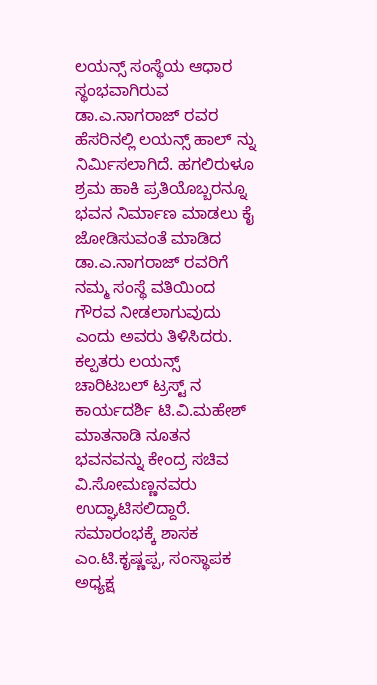ಲಯನ್ಸ್ ಸಂಸ್ಥೆಯ ಆಧಾರ ಸ್ಥಂಭವಾಗಿರುವ ಡಾ.ಎ.ನಾಗರಾಜ್ ರವರ ಹೆಸರಿನಲ್ಲಿ ಲಯನ್ಸ್ ಹಾಲ್ ನ್ನು ನಿರ್ಮಿಸಲಾಗಿದೆ. ಹಗಲಿರುಳೂ ಶ್ರಮ ಹಾಕಿ ಪ್ರತಿಯೊಬ್ಬರನ್ನೂ ಭವನ ನಿರ್ಮಾಣ ಮಾಡಲು ಕೈ ಜೋಡಿಸುವಂತೆ ಮಾಡಿದ ಡಾ.ಎ.ನಾಗರಾಜ್ ರವರಿಗೆ ನಮ್ಮ ಸಂಸ್ಥೆ ವತಿಯಿಂದ ಗೌರವ ನೀಡಲಾಗುವುದು ಎಂದು ಅವರು ತಿಳಿಸಿದರು.
ಕಲ್ಪತರು ಲಯನ್ಸ್ ಚಾರಿಟಬಲ್ ಟ್ರಸ್ಟ್ ನ ಕಾರ್ಯದರ್ಶಿ ಟಿ.ವಿ.ಮಹೇಶ್ ಮಾತನಾಡಿ ನೂತನ ಭವನವನ್ನು ಕೇಂದ್ರ ಸಚಿವ ವಿ.ಸೋಮಣ್ಣನವರು ಉದ್ಘಾಟಿಸಲಿದ್ದಾರೆ. ಸಮಾರಂಭಕ್ಕೆ ಶಾಸಕ ಎಂ.ಟಿ.ಕೃಷ್ಣಪ್ಪ, ಸಂಸ್ಥಾಪಕ ಅಧ್ಯಕ್ಷ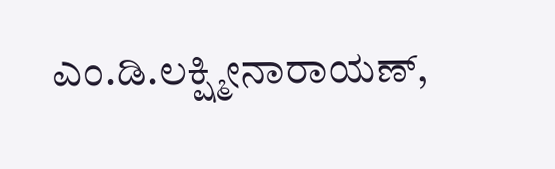ಎಂ.ಡಿ.ಲಕ್ಷ್ಮೀನಾರಾಯಣ್,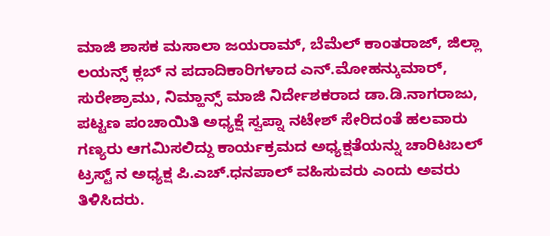ಮಾಜಿ ಶಾಸಕ ಮಸಾಲಾ ಜಯರಾಮ್, ಬೆಮೆಲ್ ಕಾಂತರಾಜ್, ಜಿಲ್ಲಾ ಲಯನ್ಸ್ ಕ್ಲಬ್ ನ ಪದಾದಿಕಾರಿಗಳಾದ ಎನ್.ಮೋಹನ್ಕುಮಾರ್, ಸುರೇಶ್ರಾಮು, ನಿಮ್ಹಾನ್ಸ್ ಮಾಜಿ ನಿರ್ದೇಶಕರಾದ ಡಾ.ಡಿ.ನಾಗರಾಜು, ಪಟ್ಟಣ ಪಂಚಾಯಿತಿ ಅಧ್ಯಕ್ಷೆ ಸ್ವಪ್ನಾ ನಟೇಶ್ ಸೇರಿದಂತೆ ಹಲವಾರು ಗಣ್ಯರು ಆಗಮಿಸಲಿದ್ದು ಕಾರ್ಯಕ್ರಮದ ಅಧ್ಯಕ್ಷತೆಯನ್ನು ಚಾರಿಟಬಲ್ ಟ್ರಸ್ಟ್ ನ ಅಧ್ಯಕ್ಷ ಪಿ.ಎಚ್.ಧನಪಾಲ್ ವಹಿಸುವರು ಎಂದು ಅವರು ತಿಳಿಸಿದರು.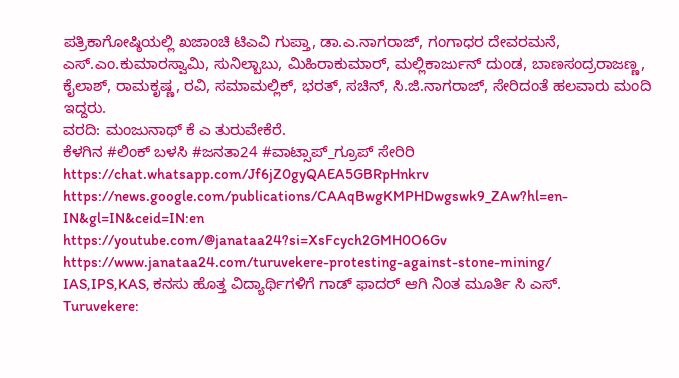ಪತ್ರಿಕಾಗೋಷ್ಠಿಯಲ್ಲಿ ಖಜಾಂಚಿ ಟಿಎವಿ ಗುಪ್ತಾ, ಡಾ.ಎ.ನಾಗರಾಜ್, ಗಂಗಾಧರ ದೇವರಮನೆ, ಎಸ್.ಎಂ.ಕುಮಾರಸ್ವಾಮಿ, ಸುನಿಲ್ಬಾಬು, ಮಿಹಿರಾಕುಮಾರ್, ಮಲ್ಲಿಕಾರ್ಜುನ್ ದುಂಡ, ಬಾಣಸಂದ್ರರಾಜಣ್ಣ, ಕೈಲಾಶ್, ರಾಮಕೃಷ್ಣ, ರವಿ, ಸಮಾಮಲ್ಲಿಕ್, ಭರತ್, ಸಚಿನ್, ಸಿ.ಜಿ.ನಾಗರಾಜ್, ಸೇರಿದಂತೆ ಹಲವಾರು ಮಂದಿ ಇದ್ದರು.
ವರದಿ: ಮಂಜುನಾಥ್ ಕೆ ಎ ತುರುವೇಕೆರೆ.
ಕೆಳಗಿನ #ಲಿಂಕ್ ಬಳಸಿ #ಜನತಾ24 #ವಾಟ್ಸಾಪ್_ಗ್ರೂಪ್ ಸೇರಿರಿ https://chat.whatsapp.com/Jf6jZ0gyQAEA5GBRpHnkrv
https://news.google.com/publications/CAAqBwgKMPHDwgswk9_ZAw?hl=en-IN&gl=IN&ceid=IN:en
https://youtube.com/@janataa24?si=XsFcych2GMH0O6Gv
https://www.janataa24.com/turuvekere-protesting-against-stone-mining/
IAS,IPS,KAS, ಕನಸು ಹೊತ್ತ ವಿದ್ಯಾರ್ಥಿಗಳಿಗೆ ಗಾಡ್ ಫಾದರ್ ಆಗಿ ನಿಂತ ಮೂರ್ತಿ ಸಿ ಎಸ್.
Turuvekere: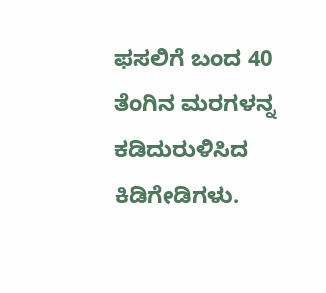ಫಸಲಿಗೆ ಬಂದ 40 ತೆಂಗಿನ ಮರಗಳನ್ನ ಕಡಿದುರುಳಿಸಿದ ಕಿಡಿಗೇಡಿಗಳು.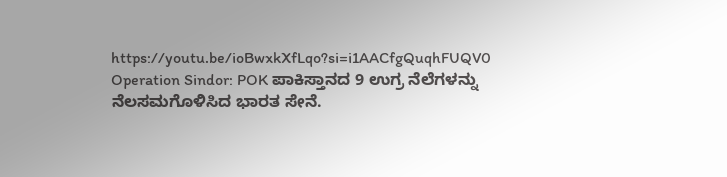https://youtu.be/ioBwxkXfLqo?si=i1AACfgQuqhFUQV0
Operation Sindor: POK ಪಾಕಿಸ್ತಾನದ 9 ಉಗ್ರ ನೆಲೆಗಳನ್ನು ನೆಲಸಮಗೊಳಿಸಿದ ಭಾರತ ಸೇನೆ.